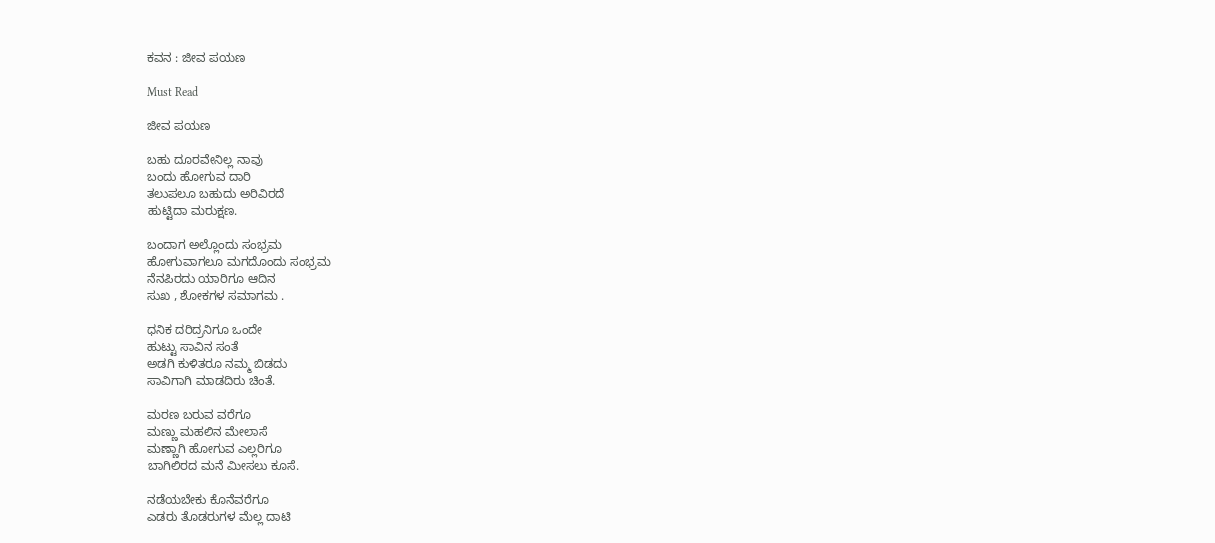ಕವನ : ಜೀವ ಪಯಣ

Must Read

ಜೀವ ಪಯಣ

ಬಹು ದೂರವೇನಿಲ್ಲ ನಾವು
ಬಂದು ಹೋಗುವ ದಾರಿ
ತಲುಪಲೂ ಬಹುದು ಅರಿವಿರದೆ
ಹುಟ್ಟಿದಾ ಮರುಕ್ಷಣ.

ಬಂದಾಗ ಅಲ್ಲೊಂದು ಸಂಭ್ರಮ
ಹೋಗುವಾಗಲೂ ಮಗದೊಂದು ಸಂಭ್ರಮ
ನೆನಪಿರದು ಯಾರಿಗೂ ಆದಿನ
ಸುಖ , ಶೋಕಗಳ ಸಮಾಗಮ .

ಧನಿಕ ದರಿದ್ರನಿಗೂ ಒಂದೇ
ಹುಟ್ಟು ಸಾವಿನ ಸಂತೆ
ಅಡಗಿ ಕುಳಿತರೂ ನಮ್ಮ ಬಿಡದು
ಸಾವಿಗಾಗಿ ಮಾಡದಿರು ಚಿಂತೆ.

ಮರಣ ಬರುವ ವರೆಗೂ
ಮಣ್ಣು ಮಹಲಿನ ಮೇಲಾಸೆ
ಮಣ್ಣಾಗಿ ಹೋಗುವ ಎಲ್ಲರಿಗೂ
ಬಾಗಿಲಿರದ ಮನೆ ಮೀಸಲು ಕೂಸೆ.

ನಡೆಯಬೇಕು ಕೊನೆವರೆಗೂ
ಎಡರು ತೊಡರುಗಳ ಮೆಲ್ಲ ದಾಟಿ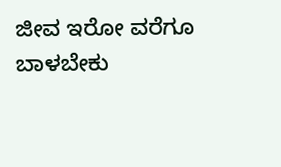ಜೀವ ಇರೋ ವರೆಗೂ
ಬಾಳಬೇಕು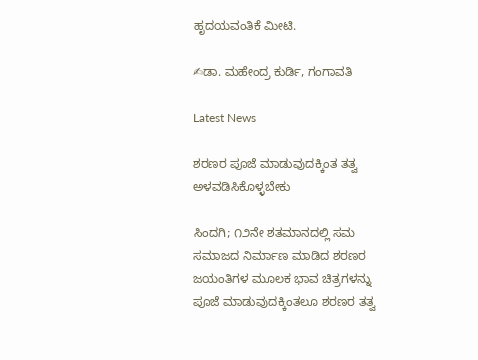ಹೃದಯವಂತಿಕೆ ಮೀಟಿ.

✍ಡಾ. ಮಹೇಂದ್ರ ಕುರ್ಡಿ, ಗಂಗಾವತಿ

Latest News

ಶರಣರ ಪೂಜೆ ಮಾಡುವುದಕ್ಕಿಂತ ತತ್ವ ಅಳವಡಿಸಿಕೊಳ್ಳಬೇಕು

ಸಿಂದಗಿ; ೧೨ನೇ ಶತಮಾನದಲ್ಲಿ ಸಮ ಸಮಾಜದ ನಿರ್ಮಾಣ ಮಾಡಿದ ಶರಣರ ಜಯಂತಿಗಳ ಮೂಲಕ ಭಾವ ಚಿತ್ರಗಳನ್ನು ಪೂಜೆ ಮಾಡುವುದಕ್ಕಿಂತಲೂ ಶರಣರ ತತ್ವ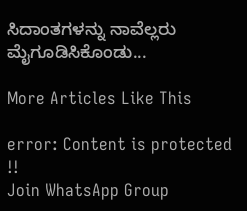ಸಿದಾಂತಗಳನ್ನು ನಾವೆಲ್ಲರು ಮೈಗೂಡಿಸಿಕೊಂಡು...

More Articles Like This

error: Content is protected !!
Join WhatsApp Group